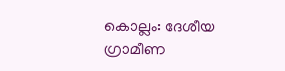കൊല്ലം: ദേശീയ ഗ്രാമീണ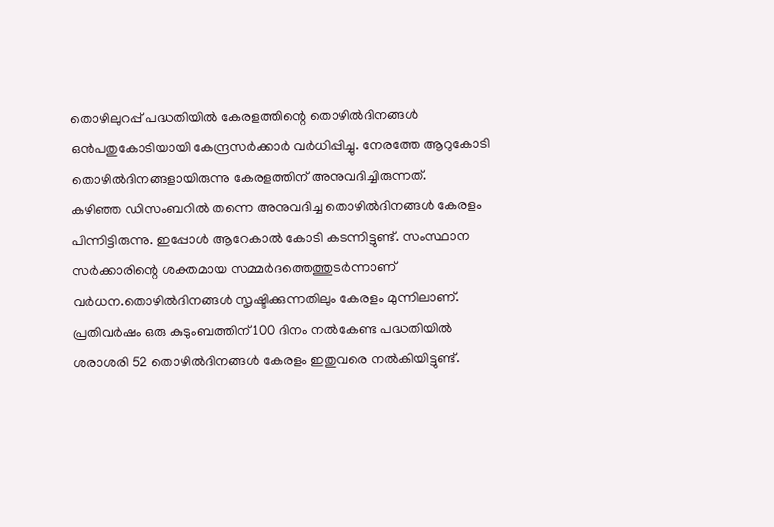തൊഴിലുറപ്പ് പദ്ധതിയിൽ കേരളത്തിന്റെ തൊഴിൽദിനങ്ങൾ ഒൻപതുകോടിയായി കേന്ദ്രസർക്കാർ വർധിപ്പിച്ചു. നേരത്തേ ആറുകോടി തൊഴിൽദിനങ്ങളായിരുന്നു കേരളത്തിന് അനുവദിച്ചിരുന്നത്.
കഴിഞ്ഞ ഡിസംബറിൽ തന്നെ അനുവദിച്ച തൊഴിൽദിനങ്ങൾ കേരളം പിന്നിട്ടിരുന്നു. ഇപ്പോൾ ആറേകാൽ കോടി കടന്നിട്ടുണ്ട്. സംസ്ഥാന സർക്കാരിന്റെ ശക്തമായ സമ്മർദത്തെത്തുടർന്നാണ് വർധന.തൊഴിൽദിനങ്ങൾ സൃഷ്ടിക്കുന്നതിലും കേരളം മുന്നിലാണ്.
പ്രതിവർഷം ഒരു കുടുംബത്തിന് 100 ദിനം നൽകേണ്ട പദ്ധതിയിൽ ശരാശരി 52 തൊഴിൽദിനങ്ങൾ കേരളം ഇതുവരെ നൽകിയിട്ടുണ്ട്.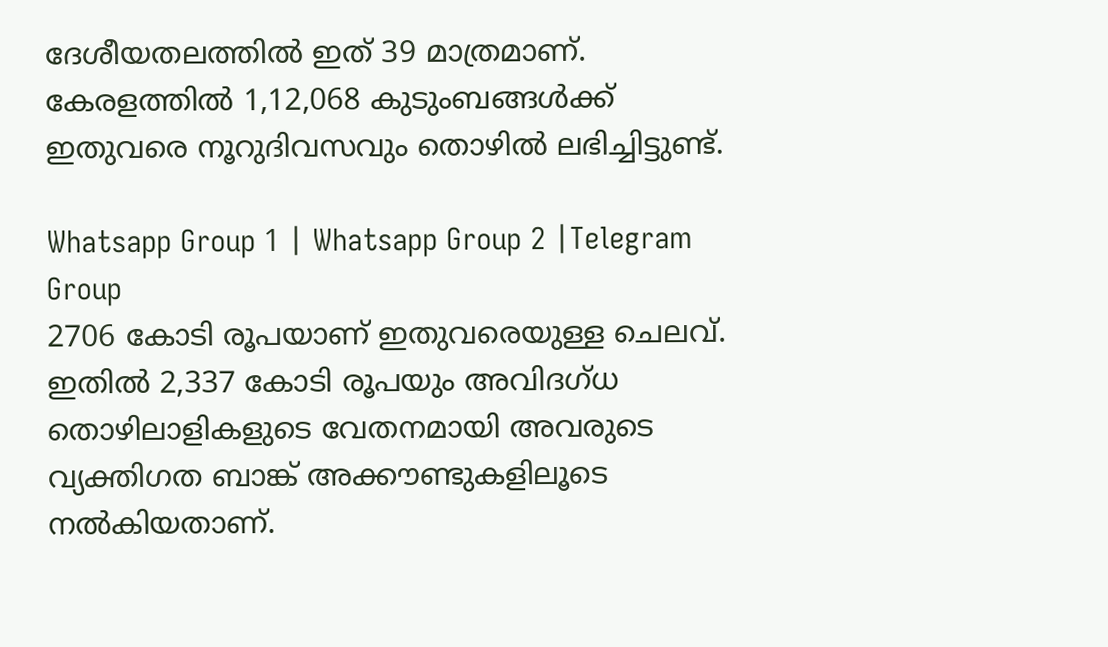ദേശീയതലത്തിൽ ഇത് 39 മാത്രമാണ്. കേരളത്തിൽ 1,12,068 കുടുംബങ്ങൾക്ക് ഇതുവരെ നൂറുദിവസവും തൊഴിൽ ലഭിച്ചിട്ടുണ്ട്.

Whatsapp Group 1 | Whatsapp Group 2 |Telegram Group
2706 കോടി രൂപയാണ് ഇതുവരെയുള്ള ചെലവ്. ഇതിൽ 2,337 കോടി രൂപയും അവിദഗ്ധ തൊഴിലാളികളുടെ വേതനമായി അവരുടെ വ്യക്തിഗത ബാങ്ക് അക്കൗണ്ടുകളിലൂടെ നൽകിയതാണ്.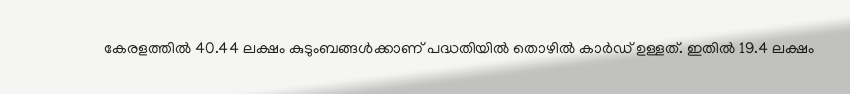കേരളത്തിൽ 40.44 ലക്ഷം കുടുംബങ്ങൾക്കാണ് പദ്ധതിയിൽ തൊഴിൽ കാർഡ് ഉള്ളത്. ഇതിൽ 19.4 ലക്ഷം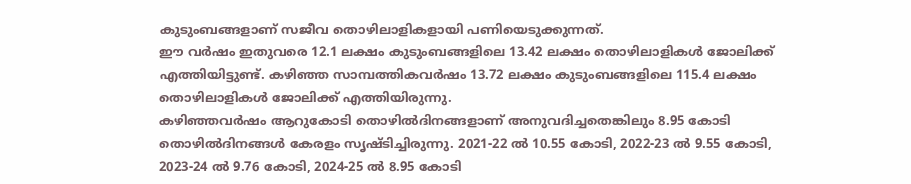കുടുംബങ്ങളാണ് സജീവ തൊഴിലാളികളായി പണിയെടുക്കുന്നത്.
ഈ വർഷം ഇതുവരെ 12.1 ലക്ഷം കുടുംബങ്ങളിലെ 13.42 ലക്ഷം തൊഴിലാളികൾ ജോലിക്ക് എത്തിയിട്ടുണ്ട്. കഴിഞ്ഞ സാമ്പത്തികവർഷം 13.72 ലക്ഷം കുടുംബങ്ങളിലെ 115.4 ലക്ഷം തൊഴിലാളികൾ ജോലിക്ക് എത്തിയിരുന്നു.
കഴിഞ്ഞവർഷം ആറുകോടി തൊഴിൽദിനങ്ങളാണ് അനുവദിച്ചതെങ്കിലും 8.95 കോടി തൊഴിൽദിനങ്ങൾ കേരളം സൃഷ്ടിച്ചിരുന്നു. 2021-22 ൽ 10.55 കോടി, 2022-23 ൽ 9.55 കോടി, 2023-24 ൽ 9.76 കോടി, 2024-25 ൽ 8.95 കോടി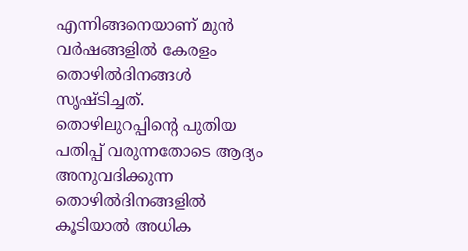എന്നിങ്ങനെയാണ് മുൻ വർഷങ്ങളിൽ കേരളം തൊഴിൽദിനങ്ങൾ സൃഷ്ടിച്ചത്.
തൊഴിലുറപ്പിന്റെ പുതിയ പതിപ്പ് വരുന്നതോടെ ആദ്യം അനുവദിക്കുന്ന തൊഴിൽദിനങ്ങളിൽ കൂടിയാൽ അധിക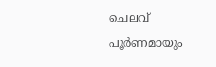ചെലവ് പൂർണമായും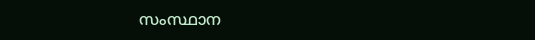സംസ്ഥാന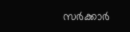സർക്കാർ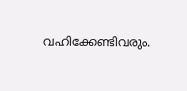വഹിക്കേണ്ടിവരും.